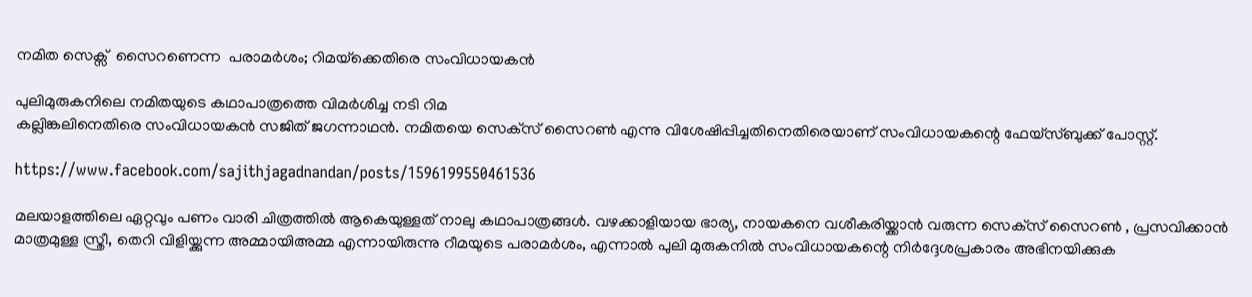നമിത സെക്സ്  സൈറണെന്ന  പരാമര്‍ശം; റിമയ്‌ക്കെതിരെ സംവിധായകന്‍

പുലിമുരുകനിലെ നമിതയുടെ കഥാപാത്രത്തെ വിമര്‍ശിച്ച നടി റിമ
കല്ലിങ്കലിനെതിരെ സംവിധായകന്‍ സജിത് ജഗന്നാഥന്‍. നമിതയെ സെക്‌സ് സൈറണ്‍ എന്നു വിശേഷിപ്പിച്ചതിനെതിരെയാണ് സംവിധായകന്റെ ഫേയ്‌സ്ബുക്ക് പോസ്റ്റ്.

https://www.facebook.com/sajithjagadnandan/posts/1596199550461536

മലയാളത്തിലെ ഏറ്റവും പണം വാരി ചിത്രത്തില്‍ ആകെയുള്ളത് നാലു കഥാപാത്രങ്ങള്‍. വഴക്കാളിയായ ഭാര്യ, നായകനെ വശീകരിയ്ക്കാന്‍ വരുന്ന സെക്‌സ് സൈറണ്‍ , പ്രസവിക്കാന്‍ മാത്രമുള്ള സ്ത്രീ, തെറി വിളിയ്ക്കുന്ന അമ്മായിഅമ്മ എന്നായിരുന്നു റീമയുടെ പരാമര്‍ശം, എന്നാല്‍ പുലി മുരുകനില്‍ സംവിധായകന്റെ നിര്‍ദ്ദേശപ്രകാരം അഭിനയിക്കുക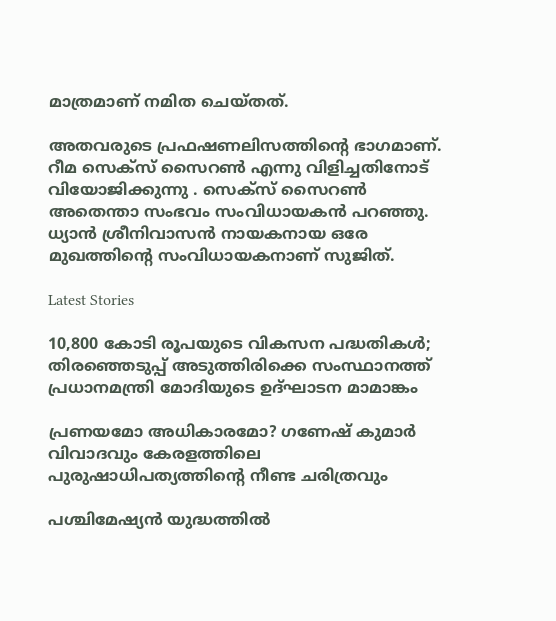മാത്രമാണ് നമിത ചെയ്തത്.

അതവരുടെ പ്രഫഷണലിസത്തിന്റെ ഭാഗമാണ്. റീമ സെക്‌സ് സൈറണ്‍ എന്നു വിളിച്ചതിനോട് വിയോജിക്കുന്നു . സെക്‌സ് സൈറണ്‍ അതെന്താ സംഭവം സംവിധായകന്‍ പറഞ്ഞു. ധ്യാന്‍ ശ്രീനിവാസന്‍ നായകനായ ഒരേ മുഖത്തിന്റെ സംവിധായകനാണ് സുജിത്.

Latest Stories

10,800 കോടി രൂപയുടെ വികസന പദ്ധതികള്‍; തിരഞ്ഞെടുപ്പ് അടുത്തിരിക്കെ സംസ്ഥാനത്ത് പ്രധാനമന്ത്രി മോദിയുടെ ഉദ്ഘാടന മാമാങ്കം

പ്രണയമോ അധികാരമോ? ഗണേഷ് കുമാർ വിവാദവും കേരളത്തിലെ പുരുഷാധിപത്യത്തിന്റെ നീണ്ട ചരിത്രവും

പശ്ചിമേഷ്യന്‍ യുദ്ധത്തില്‍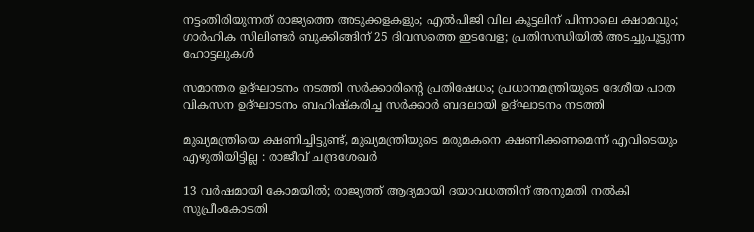നട്ടംതിരിയുന്നത് രാജ്യത്തെ അടുക്കളകളും; എല്‍പിജി വില കൂട്ടലിന് പിന്നാലെ ക്ഷാമവും; ഗാര്‍ഹിക സിലിണ്ടര്‍ ബുക്കിങ്ങിന് 25 ദിവസത്തെ ഇടവേള; പ്രതിസന്ധിയില്‍ അടച്ചുപൂട്ടുന്ന ഹോട്ടലുകള്‍

സമാന്തര ഉദ്ഘാടനം നടത്തി സര്‍ക്കാരിന്റെ പ്രതിഷേധം; പ്രധാനമന്ത്രിയുടെ ദേശീയ പാത വികസന ഉദ്ഘാടനം ബഹിഷ്‌കരിച്ച സര്‍ക്കാര്‍ ബദലായി ഉദ്ഘാടനം നടത്തി

മുഖ്യമന്ത്രിയെ ക്ഷണിച്ചിട്ടുണ്ട്, മുഖ്യമന്ത്രിയുടെ മരുമകനെ ക്ഷണിക്കണമെന്ന് എവിടെയും എഴുതിയിട്ടില്ല : രാജീവ് ചന്ദ്രശേഖർ

13 വർഷമായി കോമയിൽ; രാജ്യത്ത് ആദ്യമായി ദയാവധത്തിന് അനുമതി നൽകി സുപ്രീംകോടതി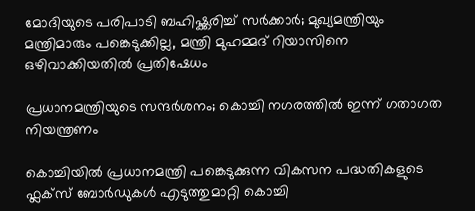മോദിയുടെ പരിപാടി ബഹിഷ്ക്കരിച്ച് സർക്കാർ; മുഖ്യമന്ത്രിയും മന്ത്രിമാരും പങ്കെടുക്കില്ല, മന്ത്രി മുഹമ്മദ് റിയാസിനെ ഒഴിവാക്കിയതിൽ പ്രതിഷേധം

പ്രധാനമന്ത്രിയുടെ സന്ദർശനം; കൊച്ചി നഗരത്തിൽ ഇന്ന് ഗതാഗത നിയന്ത്രണം

കൊച്ചിയിൽ പ്രധാനമന്ത്രി പങ്കെടുക്കുന്ന വികസന പദ്ധതികളുടെ ഫ്ലക്സ് ബോർഡുകൾ എടുത്തുമാറ്റി കൊച്ചി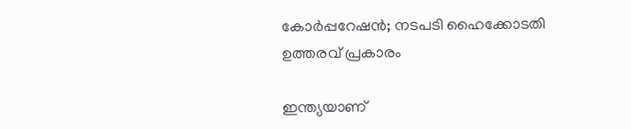കോർപ്പറേഷൻ; നടപടി ഹൈക്കോടതി ഉത്തരവ് പ്രകാരം

ഇന്ത്യയാണ്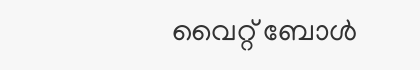വൈറ്റ് ബോൾ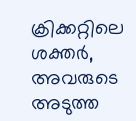ക്രിക്കറ്റിലെ ശക്തർ, അവരുടെ അടുത്ത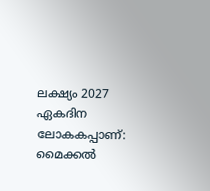ലക്ഷ്യം 2027 ഏകദിന ലോകകപ്പാണ്: മൈക്കല്‍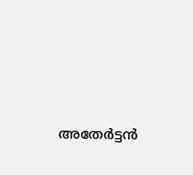അതേര്‍ട്ടന്‍